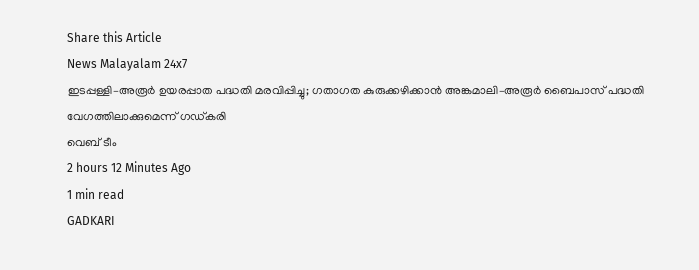Share this Article
News Malayalam 24x7
ഇടപ്പള്ളി–അരൂർ ഉയരപ്പാത പദ്ധതി മരവിപ്പിച്ചു; ഗതാഗത കുരുക്കഴിക്കാൻ അങ്കമാലി–അരൂർ ബൈപാസ് പദ്ധതി വേഗത്തിലാക്കുമെന്ന് ഗഡ്കരി
വെബ് ടീം
2 hours 12 Minutes Ago
1 min read
GADKARI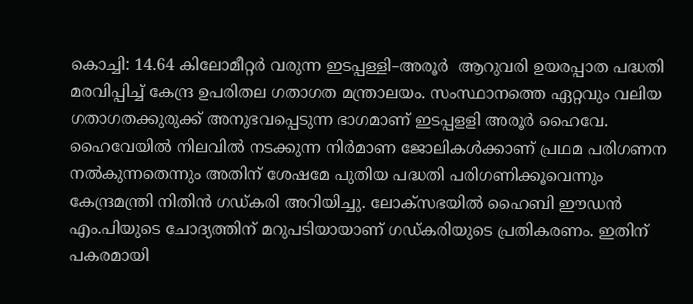കൊച്ചി: 14.64 കിലോമീറ്റർ വരുന്ന ഇടപ്പള്ളി–അരൂർ  ആറുവരി ഉയരപ്പാത പദ്ധതി മരവിപ്പിച്ച് കേന്ദ്ര ഉപരിതല ഗതാഗത മന്ത്രാലയം. സംസ്ഥാനത്തെ ഏറ്റവും വലിയ ഗതാഗതക്കുരുക്ക് അനുഭവപ്പെടുന്ന ഭാഗമാണ് ഇടപ്പളളി അരൂര്‍ ഹൈവേ. ഹൈവേയില്‍ നിലവില്‍ നടക്കുന്ന നിര്‍മാണ ജോലികള്‍ക്കാണ് പ്രഥമ പരിഗണന നല്‍കുന്നതെന്നും അതിന് ശേഷമേ പുതിയ പദ്ധതി പരിഗണിക്കൂവെന്നും കേന്ദ്രമന്ത്രി നിതിൻ ഗഡ്കരി അറിയിച്ചു. ലോക്‌സഭയിൽ ഹൈബി ഈഡൻ എം.പിയുടെ ചോദ്യത്തിന് മറുപടിയായാണ് ഗഡ്കരിയുടെ പ്രതികരണം. ഇതിന് പകരമായി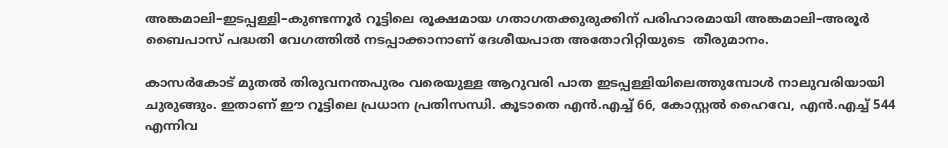അങ്കമാലി–ഇടപ്പള്ളി–കുണ്ടന്നൂർ റൂട്ടിലെ രൂക്ഷമായ ഗതാഗതക്കുരുക്കിന് പരിഹാരമായി അങ്കമാലി–അരൂർ ബൈപാസ് പദ്ധതി വേഗത്തിൽ നടപ്പാക്കാനാണ് ദേശീയപാത അതോറിറ്റിയുടെ  തീരുമാനം.

കാസര്‍കോട് മുതല്‍ തിരുവനന്തപുരം വരെയുള്ള ആറുവരി പാത ഇടപ്പള്ളിയിലെത്തുമ്പോൾ നാലുവരിയായി ചുരുങ്ങും. ഇതാണ് ഈ റൂട്ടിലെ പ്രധാന പ്രതിസന്ധി. കൂടാതെ എൻ.എച്ച് 66, കോസ്റ്റൽ ഹൈവേ, എൻ.എച്ച് 544 എന്നിവ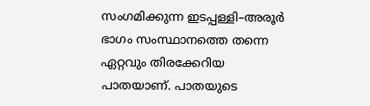സംഗമിക്കുന്ന ഇടപ്പള്ളി–അരൂർ ഭാഗം സംസ്ഥാനത്തെ തന്നെ ഏറ്റവും തിരക്കേറിയ പാതയാണ്. പാതയുടെ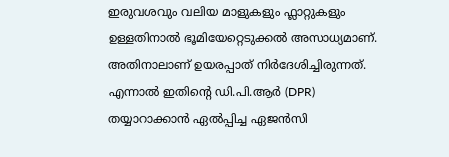ഇരുവശവും വലിയ മാളുകളും ഫ്ലാറ്റുകളും ഉള്ളതിനാൽ ഭൂമിയേറ്റെടുക്കൽ അസാധ്യമാണ്. അതിനാലാണ് ഉയരപ്പാത് നിര്‍ദേശിച്ചിരുന്നത്. എന്നാൽ ഇതിന്റെ ഡി.പി.ആർ (DPR) തയ്യാറാക്കാൻ ഏൽപ്പിച്ച ഏജൻസി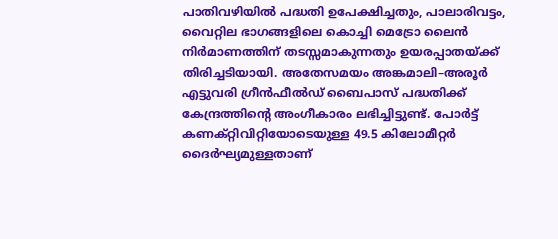പാതിവഴിയില്‍ പദ്ധതി ഉപേക്ഷിച്ചതും, പാലാരിവട്ടം, വൈറ്റില ഭാഗങ്ങളിലെ കൊച്ചി മെട്രോ ലൈൻ നിർമാണത്തിന് തടസ്സമാകുന്നതും ഉയരപ്പാതയ്ക്ക് തിരിച്ചടിയായി. അതേസമയം അങ്കമാലി–അരൂർ എട്ടുവരി ഗ്രീൻഫീൽഡ് ബൈപാസ് പദ്ധതിക്ക് കേന്ദ്രത്തിന്റെ അംഗീകാരം ലഭിച്ചിട്ടുണ്ട്. പോർട്ട് കണക്റ്റിവിറ്റിയോടെയുള്ള 49.5 കിലോമീറ്റർ ദൈർഘ്യമുള്ളതാണ്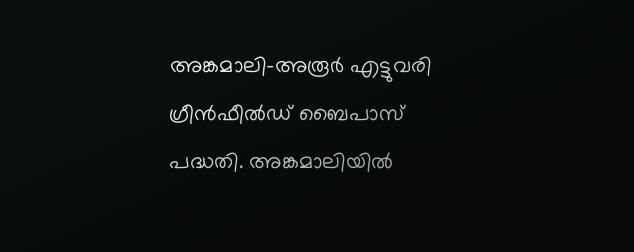അങ്കമാലി–അരൂർ എട്ടുവരി ഗ്രീൻഫീൽഡ് ബൈപാസ് പദ്ധതി. അങ്കമാലിയിൽ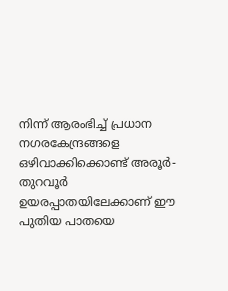നിന്ന് ആരംഭിച്ച് പ്രധാന നഗരകേന്ദ്രങ്ങളെ ഒഴിവാക്കിക്കൊണ്ട് അരൂർ-തുറവൂർ ഉയരപ്പാതയിലേക്കാണ് ഈ പുതിയ പാതയെ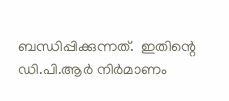ബന്ധിപ്പിക്കുന്നത്.  ഇതിന്റെ ഡി.പി.ആർ നിര്‍മാണം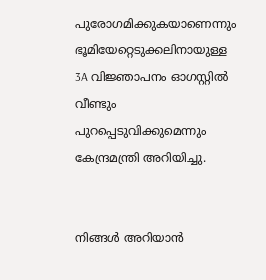പുരോഗമിക്കുകയാണെന്നും ഭൂമിയേറ്റെടുക്കലിനായുള്ള 3A വിജ്ഞാപനം ഓഗസ്റ്റിൽ വീണ്ടും പുറപ്പെടുവിക്കുമെന്നും കേന്ദ്രമന്ത്രി അറിയിച്ചു.


നിങ്ങൾ അറിയാൻ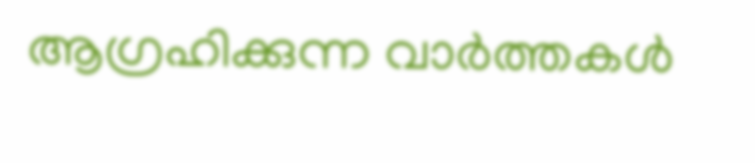ആഗ്രഹിക്കുന്ന വാർത്തകൾ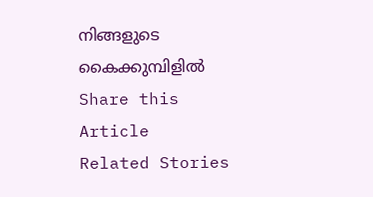നിങ്ങളുടെ കൈക്കുമ്പിളിൽ
Share this Article
Related Stories